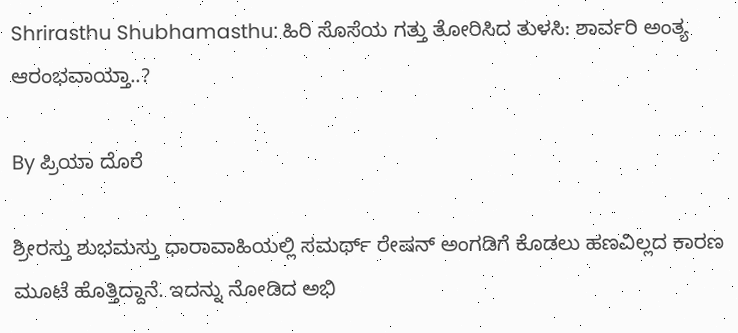Shrirasthu Shubhamasthu: ಹಿರಿ ಸೊಸೆಯ ಗತ್ತು ತೋರಿಸಿದ ತುಳಸಿ: ಶಾರ್ವರಿ ಅಂತ್ಯ ಆರಂಭವಾಯ್ತಾ..?

By ಪ್ರಿಯಾ ದೊರೆ

ಶ್ರೀರಸ್ತು ಶುಭಮಸ್ತು ಧಾರಾವಾಹಿಯಲ್ಲಿ ಸಮರ್ಥ್ ರೇಷನ್ ಅಂಗಡಿಗೆ ಕೊಡಲು ಹಣವಿಲ್ಲದ ಕಾರಣ ಮೂಟೆ ಹೊತ್ತಿದ್ದಾನೆ. ಇದನ್ನು ನೋಡಿದ ಅಭಿ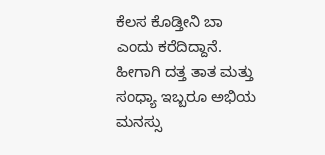ಕೆಲಸ ಕೊಡ್ತೀನಿ ಬಾ ಎಂದು ಕರೆದಿದ್ದಾನೆ. ಹೀಗಾಗಿ ದತ್ತ ತಾತ ಮತ್ತು ಸಂಧ್ಯಾ ಇಬ್ಬರೂ ಅಭಿಯ ಮನಸ್ಸು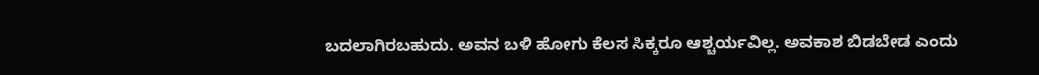ಬದಲಾಗಿರಬಹುದು. ಅವನ ಬಳಿ ಹೋಗು ಕೆಲಸ ಸಿಕ್ಕರೂ ಆಶ್ಚರ್ಯವಿಲ್ಲ. ಅವಕಾಶ ಬಿಡಬೇಡ ಎಂದು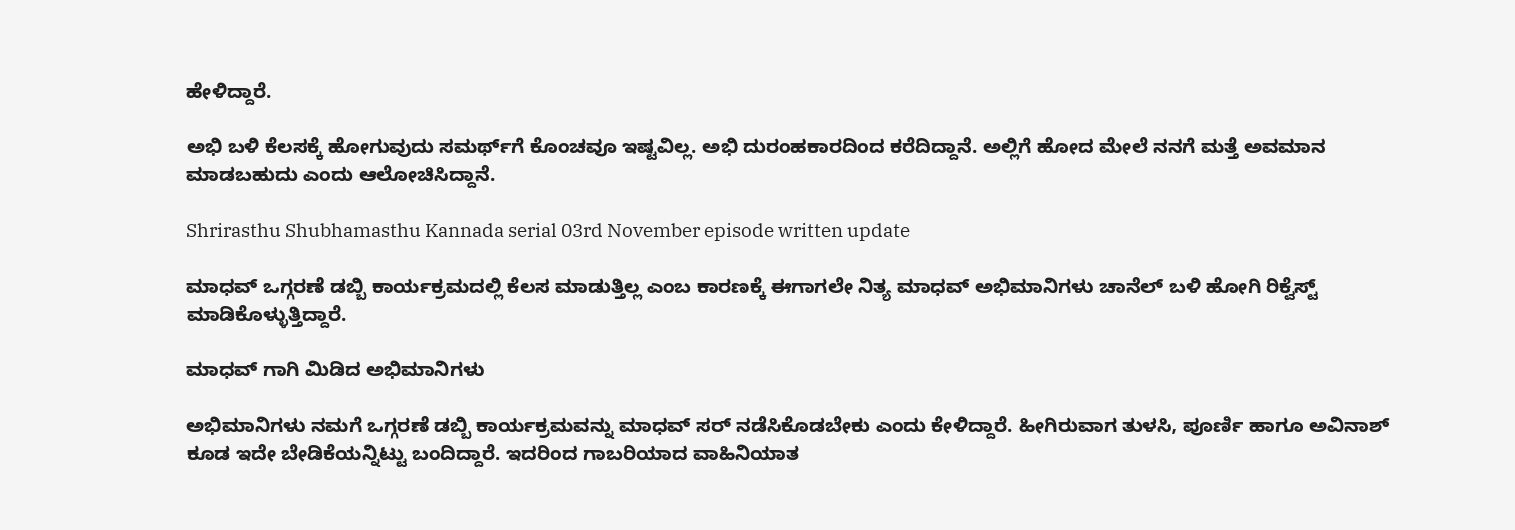ಹೇಳಿದ್ದಾರೆ.

ಅಭಿ ಬಳಿ ಕೆಲಸಕ್ಕೆ ಹೋಗುವುದು ಸಮರ್ಥ್‌ಗೆ ಕೊಂಚವೂ ಇಷ್ಟವಿಲ್ಲ. ಅಭಿ ದುರಂಹಕಾರದಿಂದ ಕರೆದಿದ್ದಾನೆ. ಅಲ್ಲಿಗೆ ಹೋದ ಮೇಲೆ ನನಗೆ ಮತ್ತೆ ಅವಮಾನ ಮಾಡಬಹುದು ಎಂದು ಆಲೋಚಿಸಿದ್ದಾನೆ.

Shrirasthu Shubhamasthu Kannada serial 03rd November episode written update

ಮಾಧವ್ ಒಗ್ಗರಣೆ ಡಬ್ಬಿ ಕಾರ್ಯಕ್ರಮದಲ್ಲಿ ಕೆಲಸ ಮಾಡುತ್ತಿಲ್ಲ ಎಂಬ ಕಾರಣಕ್ಕೆ ಈಗಾಗಲೇ ನಿತ್ಯ ಮಾಧವ್ ಅಭಿಮಾನಿಗಳು ಚಾನೆಲ್ ಬಳಿ ಹೋಗಿ ರಿಕ್ವೆಸ್ಟ್ ಮಾಡಿಕೊಳ್ಳುತ್ತಿದ್ದಾರೆ.

ಮಾಧವ್ ಗಾಗಿ ಮಿಡಿದ ಅಭಿಮಾನಿಗಳು

ಅಭಿಮಾನಿಗಳು ನಮಗೆ ಒಗ್ಗರಣೆ ಡಬ್ಬಿ ಕಾರ್ಯಕ್ರಮವನ್ನು ಮಾಧವ್ ಸರ್ ನಡೆಸಿಕೊಡಬೇಕು ಎಂದು ಕೇಳಿದ್ದಾರೆ. ಹೀಗಿರುವಾಗ ತುಳಸಿ, ಪೂರ್ಣಿ ಹಾಗೂ ಅವಿನಾಶ್ ಕೂಡ ಇದೇ ಬೇಡಿಕೆಯನ್ನಿಟ್ಟು ಬಂದಿದ್ದಾರೆ. ಇದರಿಂದ ಗಾಬರಿಯಾದ ವಾಹಿನಿಯಾತ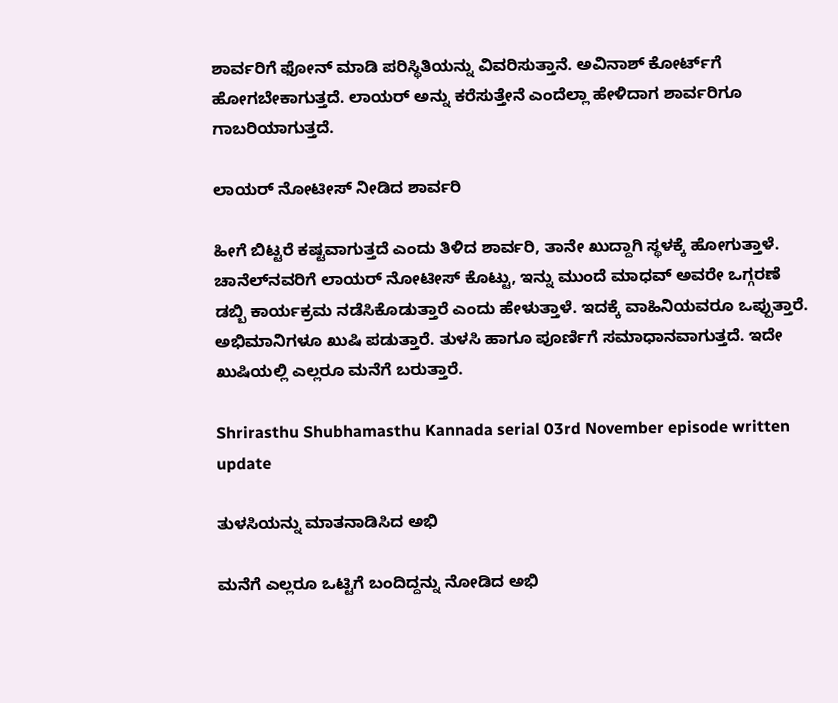ಶಾರ್ವರಿಗೆ ಫೋನ್ ಮಾಡಿ ಪರಿಸ್ಥಿತಿಯನ್ನು ವಿವರಿಸುತ್ತಾನೆ. ಅವಿನಾಶ್ ಕೋರ್ಟ್‌ಗೆ ಹೋಗಬೇಕಾಗುತ್ತದೆ. ಲಾಯರ್ ಅನ್ನು ಕರೆಸುತ್ತೇನೆ ಎಂದೆಲ್ಲಾ ಹೇಳಿದಾಗ ಶಾರ್ವರಿಗೂ ಗಾಬರಿಯಾಗುತ್ತದೆ.

ಲಾಯರ್ ನೋಟೀಸ್ ನೀಡಿದ ಶಾರ್ವರಿ

ಹೀಗೆ ಬಿಟ್ಟರೆ ಕಷ್ಟವಾಗುತ್ತದೆ ಎಂದು ತಿಳಿದ ಶಾರ್ವರಿ, ತಾನೇ ಖುದ್ದಾಗಿ ಸ್ಥಳಕ್ಕೆ ಹೋಗುತ್ತಾಳೆ. ಚಾನೆಲ್‌ನವರಿಗೆ ಲಾಯರ್ ನೋಟೀಸ್ ಕೊಟ್ಟು, ಇನ್ನು ಮುಂದೆ ಮಾಧವ್ ಅವರೇ ಒಗ್ಗರಣೆ ಡಬ್ಬಿ ಕಾರ್ಯಕ್ರಮ ನಡೆಸಿಕೊಡುತ್ತಾರೆ ಎಂದು ಹೇಳುತ್ತಾಳೆ. ಇದಕ್ಕೆ ವಾಹಿನಿಯವರೂ ಒಪ್ಪುತ್ತಾರೆ. ಅಭಿಮಾನಿಗಳೂ ಖುಷಿ ಪಡುತ್ತಾರೆ. ತುಳಸಿ ಹಾಗೂ ಪೂರ್ಣಿಗೆ ಸಮಾಧಾನವಾಗುತ್ತದೆ. ಇದೇ ಖುಷಿಯಲ್ಲಿ ಎಲ್ಲರೂ ಮನೆಗೆ ಬರುತ್ತಾರೆ.

Shrirasthu Shubhamasthu Kannada serial 03rd November episode written update

ತುಳಸಿಯನ್ನು ಮಾತನಾಡಿಸಿದ ಅಭಿ

ಮನೆಗೆ ಎಲ್ಲರೂ ಒಟ್ಟಿಗೆ ಬಂದಿದ್ದನ್ನು ನೋಡಿದ ಅಭಿ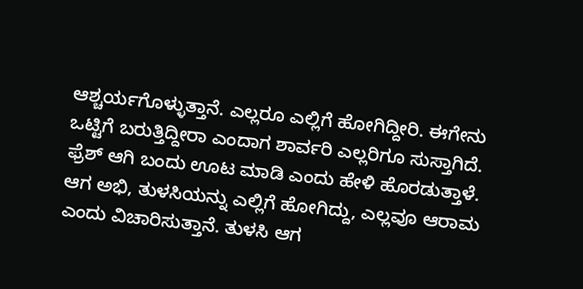ಆಶ್ಚರ್ಯಗೊಳ್ಳುತ್ತಾನೆ. ಎಲ್ಲರೂ ಎಲ್ಲಿಗೆ ಹೋಗಿದ್ದೀರಿ. ಈಗೇನು ಒಟ್ಟಿಗೆ ಬರುತ್ತಿದ್ದೀರಾ ಎಂದಾಗ ಶಾರ್ವರಿ ಎಲ್ಲರಿಗೂ ಸುಸ್ತಾಗಿದೆ. ಫ್ರೆಶ್ ಆಗಿ ಬಂದು ಊಟ ಮಾಡಿ ಎಂದು ಹೇಳಿ ಹೊರಡುತ್ತಾಳೆ. ಆಗ ಅಭಿ, ತುಳಸಿಯನ್ನು ಎಲ್ಲಿಗೆ ಹೋಗಿದ್ದು, ಎಲ್ಲವೂ ಆರಾಮ ಎಂದು ವಿಚಾರಿಸುತ್ತಾನೆ. ತುಳಸಿ ಆಗ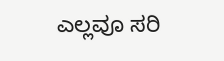ಎಲ್ಲವೂ ಸರಿ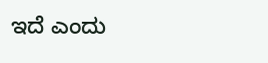ಇದೆ ಎಂದು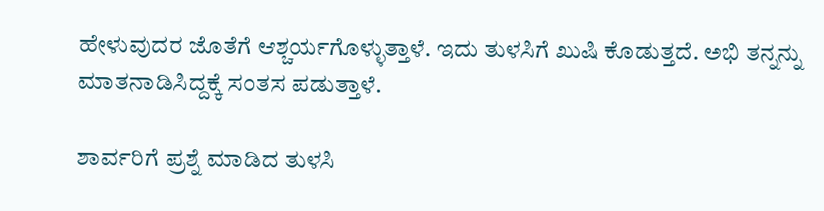ಹೇಳುವುದರ ಜೊತೆಗೆ ಆಶ್ಚರ್ಯಗೊಳ್ಳುತ್ತಾಳೆ. ಇದು ತುಳಸಿಗೆ ಖುಷಿ ಕೊಡುತ್ತದೆ. ಅಭಿ ತನ್ನನ್ನು ಮಾತನಾಡಿಸಿದ್ದಕ್ಕೆ ಸಂತಸ ಪಡುತ್ತಾಳೆ.

ಶಾರ್ವರಿಗೆ ಪ್ರಶ್ನೆ ಮಾಡಿದ ತುಳಸಿ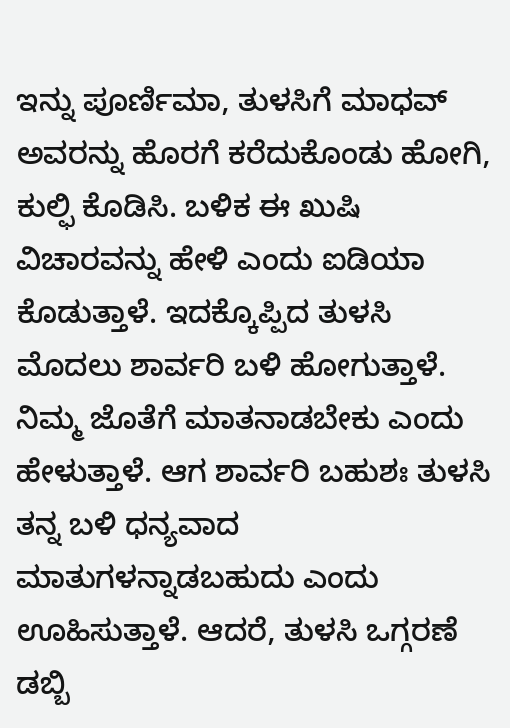ಇನ್ನು ಪೂರ್ಣಿಮಾ, ತುಳಸಿಗೆ ಮಾಧವ್ ಅವರನ್ನು ಹೊರಗೆ ಕರೆದುಕೊಂಡು ಹೋಗಿ, ಕುಲ್ಫಿ ಕೊಡಿಸಿ. ಬಳಿಕ ಈ ಖುಷಿ ವಿಚಾರವನ್ನು ಹೇಳಿ ಎಂದು ಐಡಿಯಾ ಕೊಡುತ್ತಾಳೆ. ಇದಕ್ಕೊಪ್ಪಿದ ತುಳಸಿ ಮೊದಲು ಶಾರ್ವರಿ ಬಳಿ ಹೋಗುತ್ತಾಳೆ. ನಿಮ್ಮ ಜೊತೆಗೆ ಮಾತನಾಡಬೇಕು ಎಂದು ಹೇಳುತ್ತಾಳೆ. ಆಗ ಶಾರ್ವರಿ ಬಹುಶಃ ತುಳಸಿ ತನ್ನ ಬಳಿ ಧನ್ಯವಾದ ಮಾತುಗಳನ್ನಾಡಬಹುದು ಎಂದು ಊಹಿಸುತ್ತಾಳೆ. ಆದರೆ, ತುಳಸಿ ಒಗ್ಗರಣೆ ಡಬ್ಬಿ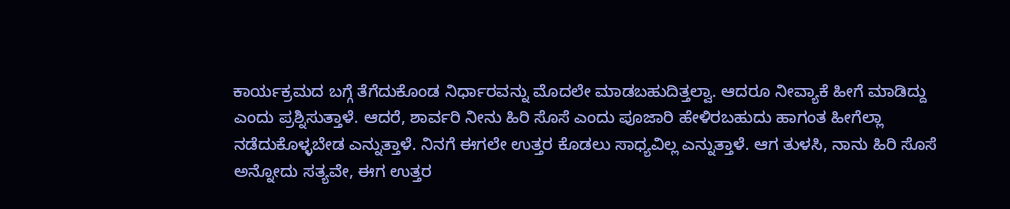ಕಾರ್ಯಕ್ರಮದ ಬಗ್ಗೆ ತೆಗೆದುಕೊಂಡ ನಿರ್ಧಾರವನ್ನು ಮೊದಲೇ ಮಾಡಬಹುದಿತ್ತಲ್ವಾ. ಆದರೂ ನೀವ್ಯಾಕೆ ಹೀಗೆ ಮಾಡಿದ್ದು ಎಂದು ಪ್ರಶ್ನಿಸುತ್ತಾಳೆ. ಆದರೆ, ಶಾರ್ವರಿ ನೀನು ಹಿರಿ ಸೊಸೆ ಎಂದು ಪೂಜಾರಿ ಹೇಳಿರಬಹುದು ಹಾಗಂತ ಹೀಗೆಲ್ಲಾ ನಡೆದುಕೊಳ್ಳಬೇಡ ಎನ್ನುತ್ತಾಳೆ. ನಿನಗೆ ಈಗಲೇ ಉತ್ತರ ಕೊಡಲು ಸಾಧ್ಯವಿಲ್ಲ ಎನ್ನುತ್ತಾಳೆ. ಆಗ ತುಳಸಿ, ನಾನು ಹಿರಿ ಸೊಸೆ ಅನ್ನೋದು ಸತ್ಯವೇ, ಈಗ ಉತ್ತರ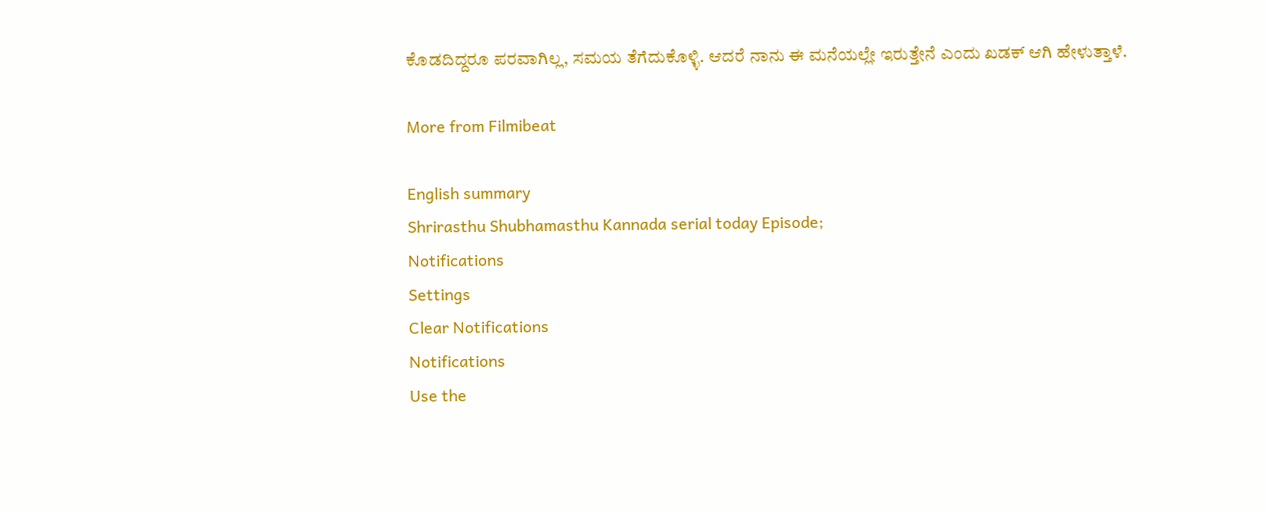ಕೊಡದಿದ್ದರೂ ಪರವಾಗಿಲ್ಲ, ಸಮಯ ತೆಗೆದುಕೊಳ್ಳಿ. ಆದರೆ ನಾನು ಈ ಮನೆಯಲ್ಲೇ ಇರುತ್ತೇನೆ ಎಂದು ಖಡಕ್ ಆಗಿ ಹೇಳುತ್ತಾಳೆ.

More from Filmibeat

English summary
Shrirasthu Shubhamasthu Kannada serial today Episode;
Notifications
Settings
Clear Notifications
Notifications
Use the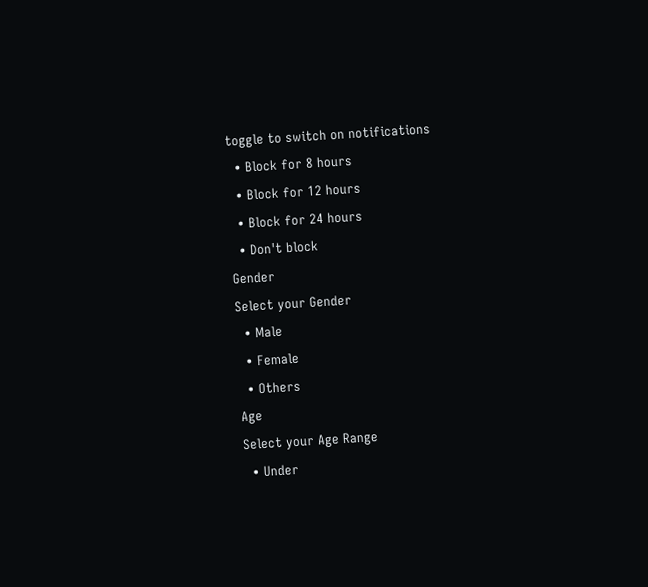toggle to switch on notifications
  • Block for 8 hours
  • Block for 12 hours
  • Block for 24 hours
  • Don't block
Gender
Select your Gender
  • Male
  • Female
  • Others
Age
Select your Age Range
  • Under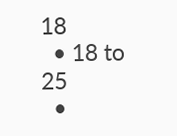18
  • 18 to 25
  •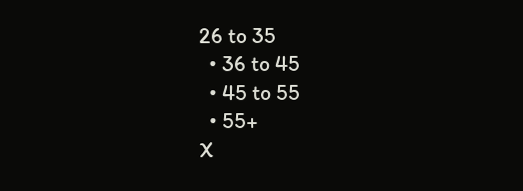26 to 35
  • 36 to 45
  • 45 to 55
  • 55+
X